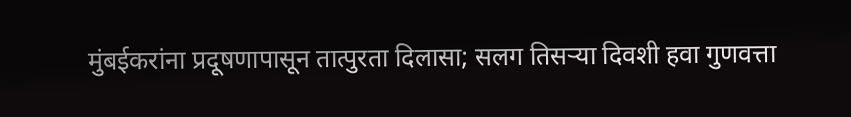मुंबईकरांना प्रदूषणापासून तात्पुरता दिलासा; सलग तिसऱ्या दिवशी हवा गुणवत्ता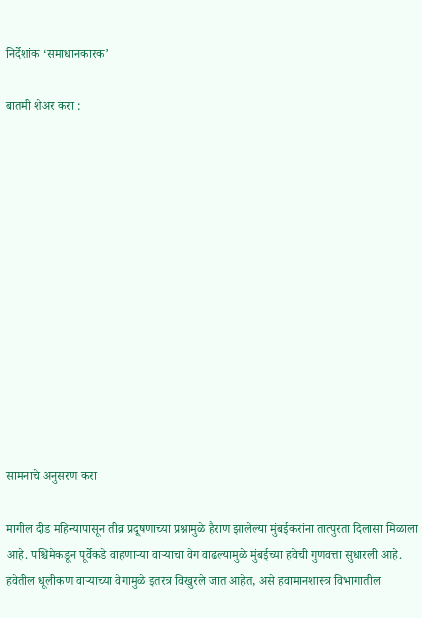निर्देशांक ‘समाधानकारक’

बातमी शेअर करा :













सामनाचे अनुसरण करा

मागील दीड महिन्यापासून तीव्र प्रदूषणाच्या प्रश्नामुळे हैराण झालेल्या मुंबईकरांना तात्पुरता दिलासा मिळाला आहे. पश्चिमेकडून पूर्वेकडे वाहणाऱ्या वाऱ्याचा वेग वाढल्यामुळे मुंबईच्या हवेची गुणवत्ता सुधारली आहे. हवेतील धूलीकण वाऱ्याच्या वेगामुळे इतरत्र विखुरले जात आहेत, असे हवामानशास्त्र विभागातील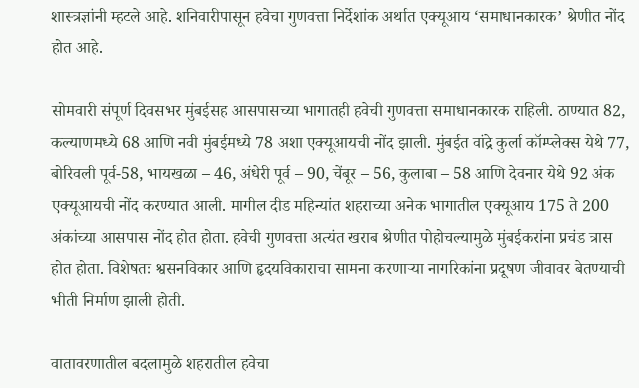शास्त्रज्ञांनी म्हटले आहे. शनिवारीपासून हवेचा गुणवत्ता निर्देशांक अर्थात एक्यूआय ‘समाधानकारक’ श्रेणीत नोंद होत आहे.

सोमवारी संपूर्ण दिवसभर मुंबईसह आसपासच्या भागातही हवेची गुणवत्ता समाधानकारक राहिली. ठाण्यात 82, कल्याणमध्ये 68 आणि नवी मुंबईमध्ये 78 अशा एक्यूआयची नोंद झाली. मुंबईत वांद्रे कुर्ला कॉम्प्लेक्स येथे 77, बोरिवली पूर्व-58, भायखळा – 46, अंधेरी पूर्व – 90, चेंबूर – 56, कुलाबा – 58 आणि देवनार येथे 92 अंक एक्यूआयची नोंद करण्यात आली. मागील दीड महिन्यांत शहराच्या अनेक भागातील एक्यूआय 175 ते 200 अंकांच्या आसपास नोंद होत होता. हवेची गुणवत्ता अत्यंत खराब श्रेणीत पोहोचल्यामुळे मुंबईकरांना प्रचंड त्रास होत होता. विशेषतः श्वसनविकार आणि हृदयविकाराचा सामना करणाऱ्या नागरिकांना प्रदूषण जीवावर बेतण्याची भीती निर्माण झाली होती.

वातावरणातील बदलामुळे शहरातील हवेचा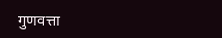गुणवत्ता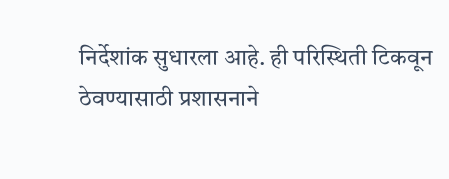निर्देशांक सुधारला आहे. ही परिस्थिती टिकवून ठेवण्यासाठी प्रशासनाने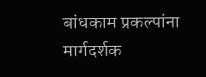बांधकाम प्रकल्पांना मार्गदर्शक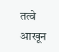तत्वे आखून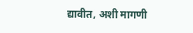द्यावीत, अशी मागणी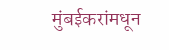मुंबईकरांमधून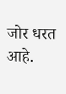जोर धरत आहे.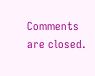Comments are closed.